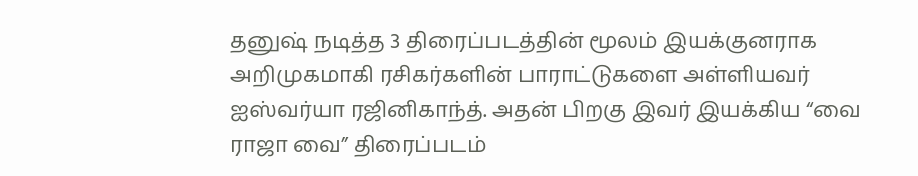தனுஷ் நடித்த 3 திரைப்படத்தின் மூலம் இயக்குனராக அறிமுகமாகி ரசிகர்களின் பாராட்டுகளை அள்ளியவர் ஐஸ்வர்யா ரஜினிகாந்த். அதன் பிறகு இவர் இயக்கிய “வை ராஜா வை” திரைப்படம்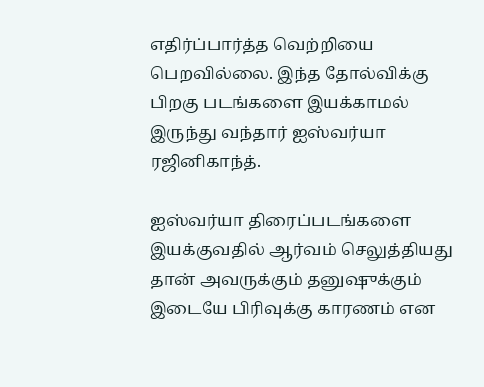எதிர்ப்பார்த்த வெற்றியை பெறவில்லை. இந்த தோல்விக்கு பிறகு படங்களை இயக்காமல் இருந்து வந்தார் ஐஸ்வர்யா ரஜினிகாந்த்.

ஐஸ்வர்யா திரைப்படங்களை இயக்குவதில் ஆர்வம் செலுத்தியது தான் அவருக்கும் தனுஷுக்கும் இடையே பிரிவுக்கு காரணம் என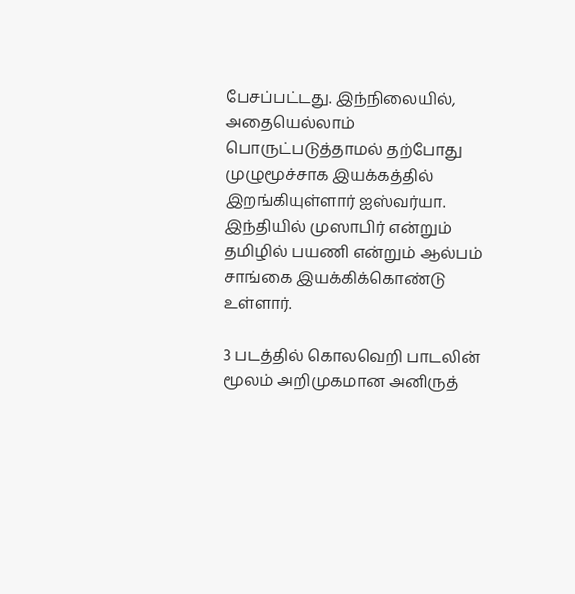பேசப்பட்டது. இந்நிலையில், அதையெல்லாம் பொருட்படுத்தாமல் தற்போது முழுமூச்சாக இயக்கத்தில் இறங்கியுள்ளார் ஐஸ்வர்யா. இந்தியில் முஸாபிர் என்றும் தமிழில் பயணி என்றும் ஆல்பம் சாங்கை இயக்கிக்கொண்டு உள்ளார்.

3 படத்தில் கொலவெறி பாடலின் மூலம் அறிமுகமான அனிருத்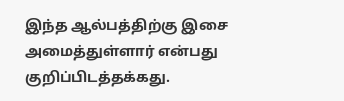இந்த ஆல்பத்திற்கு இசை அமைத்துள்ளார் என்பது குறிப்பிடத்தக்கது.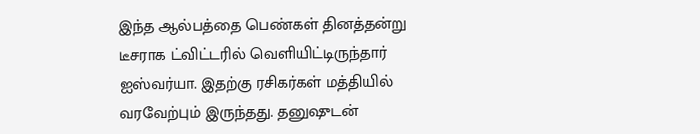இந்த ஆல்பத்தை பெண்கள் தினத்தன்று டீசராக ட்விட்டரில் வெளியிட்டிருந்தார் ஐஸ்வர்யா. இதற்கு ரசிகர்கள் மத்தியில் வரவேற்பும் இருந்தது. தனுஷுடன்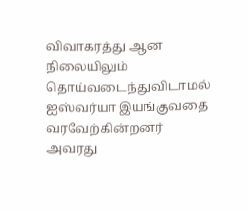விவாகரத்து ஆன நிலையிலும் தொய்வடைந்துவிடாமல் ஐஸ்வர்யா இயங்குவதை வரவேற்கின்றனர் அவரது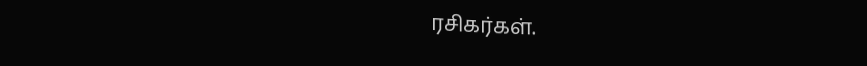ரசிகர்கள்.